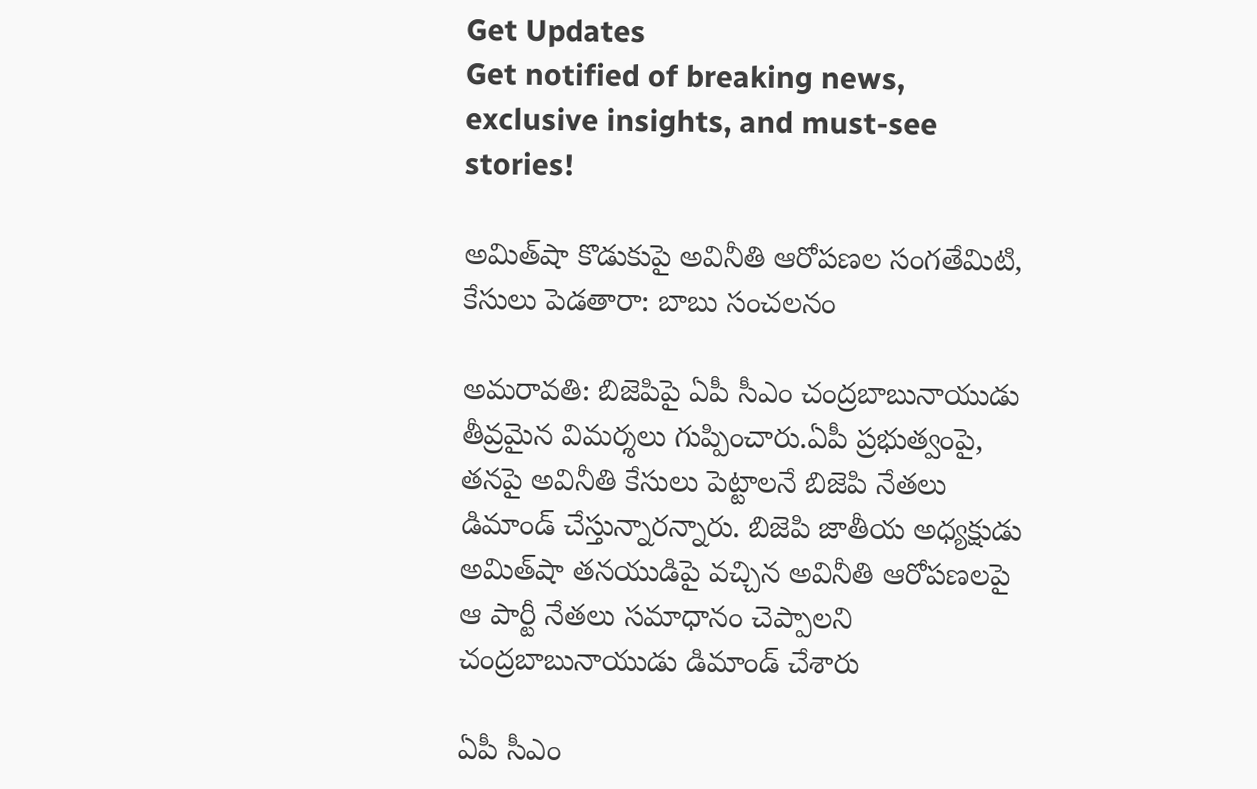Get Updates
Get notified of breaking news, exclusive insights, and must-see stories!

అమిత్‌షా కొడుకుపై అవినీతి ఆరోపణల సంగతేమిటి, కేసులు పెడతారా: బాబు సంచలనం

అమరావతి: బిజెపిపై ఏపీ సీఎం చంద్రబాబునాయుడు తీవ్రమైన విమర్శలు గుప్పించారు.ఏపీ ప్రభుత్వంపై, తనపై అవినీతి కేసులు పెట్టాలనే బిజెపి నేతలు డిమాండ్ చేస్తున్నారన్నారు. బిజెపి జాతీయ అధ్యక్షుడు అమిత్‌షా తనయుడిపై వచ్చిన అవినీతి ఆరోపణలపై ఆ పార్టీ నేతలు సమాధానం చెప్పాలని చంద్రబాబునాయుడు డిమాండ్ చేశారు

ఏపీ సీఎం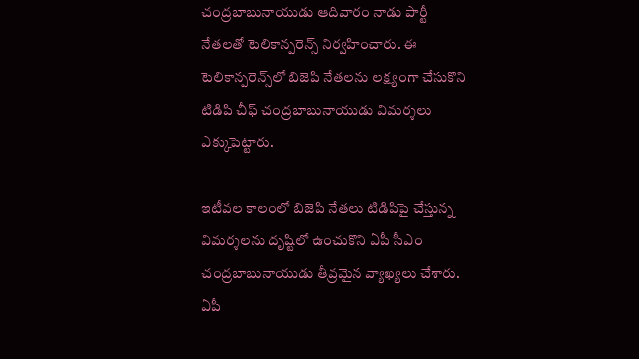చంద్రబాబునాయుడు ఆదివారం నాడు పార్టీ నేతలతో టెలికాన్పరెన్స్ నిర్వహించారు. ఈ టెలికాన్పరెన్స్‌లో బిజెపి నేతలను లక్ష్యంగా చేసుకొని టిడిపి చీఫ్ చంద్రబాబునాయుడు విమర్శలు ఎక్కుపెట్టారు.

ఇటీవల కాలంలో బిజెపి నేతలు టిడిపిపై చేస్తున్న విమర్శలను దృష్టిలో ఉంచుకొని ఏపీ సీఎం చంద్రబాబునాయుడు తీవ్రమైన వ్యాఖ్యలు చేశారు. ఏపీ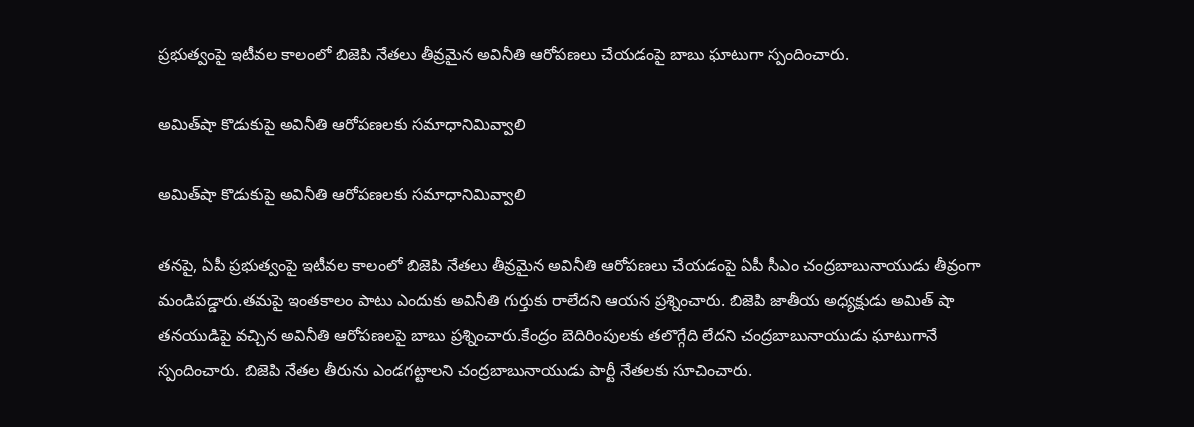ప్రభుత్వంపై ఇటీవల కాలంలో బిజెపి నేతలు తీవ్రమైన అవినీతి ఆరోపణలు చేయడంపై బాబు ఘాటుగా స్పందించారు.

అమిత్‌షా కొడుకుపై అవినీతి ఆరోపణలకు సమాధానిమివ్వాలి

అమిత్‌షా కొడుకుపై అవినీతి ఆరోపణలకు సమాధానిమివ్వాలి

తనపై, ఏపీ ప్రభుత్వంపై ఇటీవల కాలంలో బిజెపి నేతలు తీవ్రమైన అవినీతి ఆరోపణలు చేయడంపై ఏపీ సీఎం చంద్రబాబునాయుడు తీవ్రంగా మండిపడ్డారు.తమపై ఇంతకాలం పాటు ఎందుకు అవినీతి గుర్తుకు రాలేదని ఆయన ప్రశ్నించారు. బిజెపి జాతీయ అధ్యక్షుడు అమిత్‌ షా తనయుడిపై వచ్చిన అవినీతి ఆరోపణలపై బాబు ప్రశ్నించారు.కేంద్రం బెదిరింపులకు తలొగ్గేది లేదని చంద్రబాబునాయుడు ఘాటుగానే స్పందించారు. బిజెపి నేతల తీరును ఎండగట్టాలని చంద్రబాబునాయుడు పార్టీ నేతలకు సూచించారు.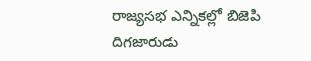రాజ్యసభ ఎన్నికల్లో బిజెపి దిగజారుడు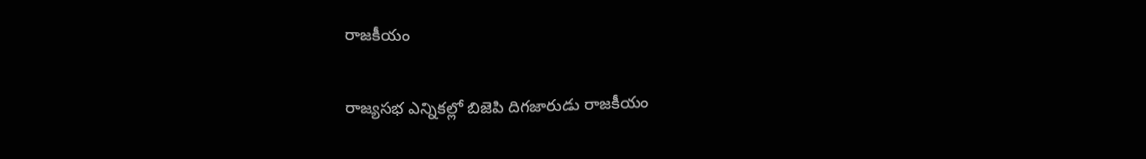రాజకీయం

రాజ్యసభ ఎన్నికల్లో బిజెపి దిగజారుడు రాజకీయం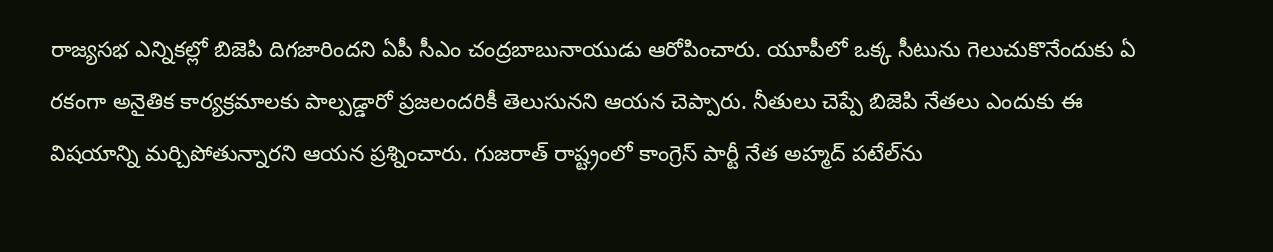రాజ్యసభ ఎన్నికల్లో బిజెపి దిగజారిందని ఏపీ సీఎం చంద్రబాబునాయుడు ఆరోపించారు. యూపీలో ఒక్క సీటును గెలుచుకొనేందుకు ఏ రకంగా అనైతిక కార్యక్రమాలకు పాల్పడ్డారో ప్రజలందరికీ తెలుసునని ఆయన చెప్పారు. నీతులు చెప్పే బిజెపి నేతలు ఎందుకు ఈ విషయాన్ని మర్చిపోతున్నారని ఆయన ప్రశ్నించారు. గుజరాత్ రాష్ట్రంలో కాంగ్రెస్ పార్టీ నేత అహ్మద్ పటేల్‌ను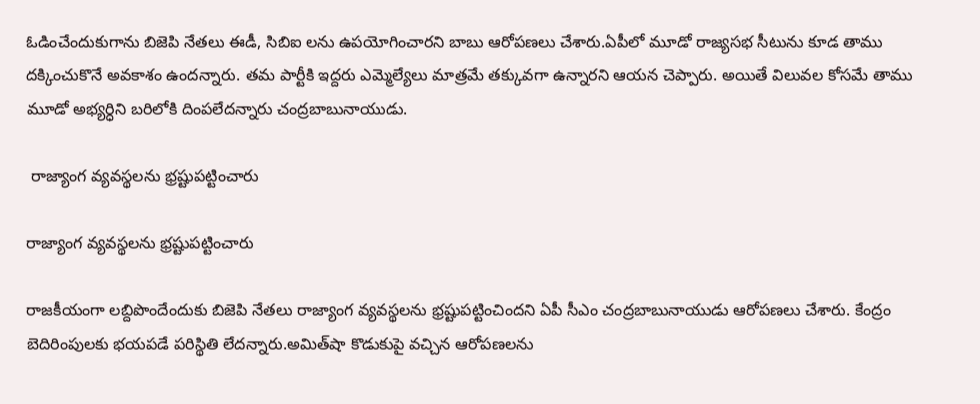ఓడించేందుకుగాను బిజెపి నేతలు ఈడీ, సిబిఐ లను ఉపయోగించారని బాబు ఆరోపణలు చేశారు.ఏపీలో మూడో రాజ్యసభ సీటును కూడ తాము దక్కించుకొనే అవకాశం ఉందన్నారు. తమ పార్టీకి ఇద్దరు ఎమ్మెల్యేలు మాత్రమే తక్కువగా ఉన్నారని ఆయన చెప్పారు. అయితే విలువల కోసమే తాము మూడో అభ్యర్ధిని బరిలోకి దింపలేదన్నారు చంద్రబాబునాయుడు.

 రాజ్యాంగ వ్యవస్థలను భ్రష్టుపట్టించారు

రాజ్యాంగ వ్యవస్థలను భ్రష్టుపట్టించారు

రాజకీయంగా లబ్దిపొందేందుకు బిజెపి నేతలు రాజ్యాంగ వ్యవస్థలను భ్రష్టుపట్టించిందని ఏపీ సీఎం చంద్రబాబునాయుడు ఆరోపణలు చేశారు. కేంద్రం బెదిరింపులకు భయపడే పరిస్థితి లేదన్నారు.అమిత్‌షా కొడుకుపై వచ్చిన ఆరోపణలను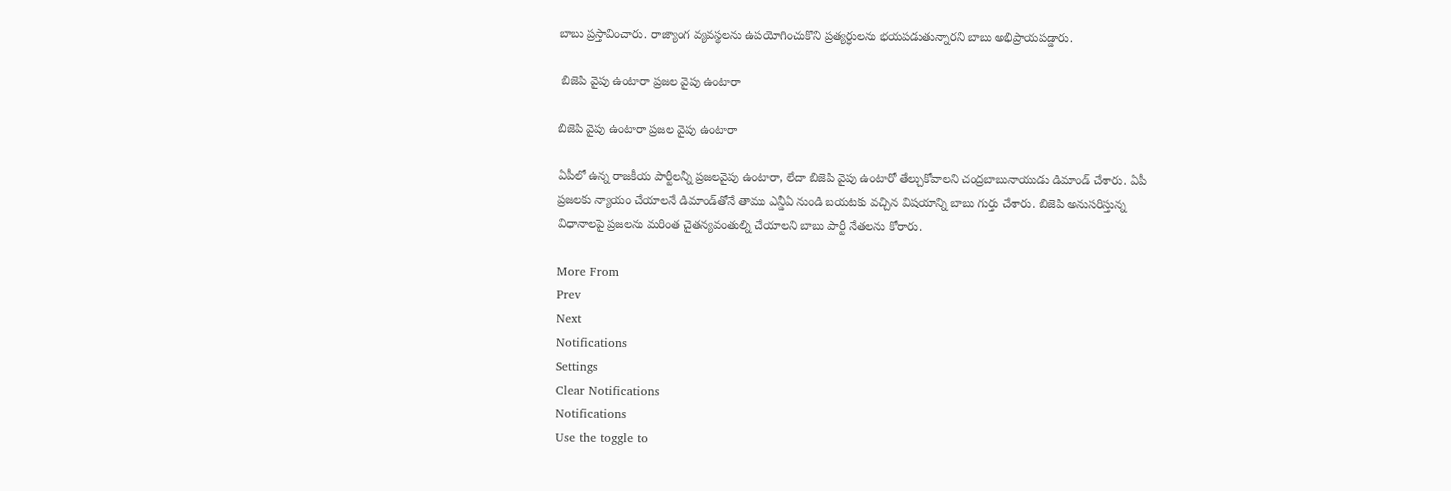బాబు ప్రస్తావించారు. రాజ్యాంగ వ్యవస్థలను ఉపయోగించుకొని ప్రత్యర్ధులను భయపడుతున్నారని బాబు అభిప్రాయపడ్డారు.

 బిజెపి వైపు ఉంటారా ప్రజల వైపు ఉంటారా

బిజెపి వైపు ఉంటారా ప్రజల వైపు ఉంటారా

ఏపీలో ఉన్న రాజకీయ పార్టీలన్నీ ప్రజలవైపు ఉంటారా, లేదా బిజెపి వైపు ఉంటారో తేల్చుకోవాలని చంద్రబాబునాయుడు డిమాండ్ చేశారు. ఏపీ ప్రజలకు న్యాయం చేయాలనే డిమాండ్‌తోనే తాము ఎన్డీఏ నుండి బయటకు వచ్చిన విషయాన్ని బాబు గుర్తు చేశారు. బిజెపి అనుసరిస్తున్న విధానాలపై ప్రజలను మరింత చైతన్యవంతుల్ని చేయాలని బాబు పార్టీ నేతలను కోరారు.

More From
Prev
Next
Notifications
Settings
Clear Notifications
Notifications
Use the toggle to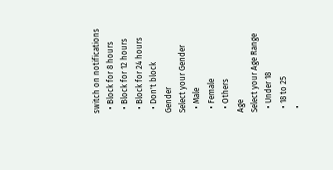switch on notifications
  • Block for 8 hours
  • Block for 12 hours
  • Block for 24 hours
  • Don't block
Gender
Select your Gender
  • Male
  • Female
  • Others
Age
Select your Age Range
  • Under 18
  • 18 to 25
  •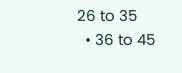26 to 35
  • 36 to 45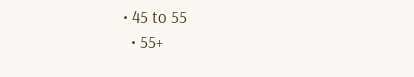• 45 to 55
  • 55+